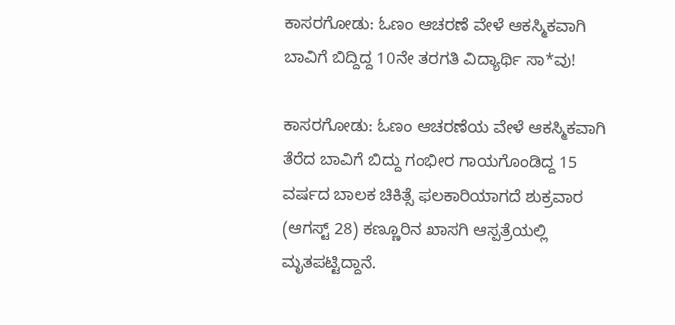ಕಾಸರಗೋಡು: ಓಣಂ ಆಚರಣೆ ವೇಳೆ ಆಕಸ್ಮಿಕವಾಗಿ ಬಾವಿಗೆ ಬಿದ್ದಿದ್ದ 10ನೇ ತರಗತಿ ವಿದ್ಯಾರ್ಥಿ ಸಾ*ವು!

ಕಾಸರಗೋಡು: ಓಣಂ ಆಚರಣೆಯ ವೇಳೆ ಆಕಸ್ಮಿಕವಾಗಿ ತೆರೆದ ಬಾವಿಗೆ ಬಿದ್ದು ಗಂಭೀರ ಗಾಯಗೊಂಡಿದ್ದ 15 ವರ್ಷದ ಬಾಲಕ ಚಿಕಿತ್ಸೆ ಫಲಕಾರಿಯಾಗದೆ ಶುಕ್ರವಾರ (ಆಗಸ್ಟ್ 28) ಕಣ್ಣೂರಿನ ಖಾಸಗಿ ಆಸ್ಪತ್ರೆಯಲ್ಲಿ ಮೃತಪಟ್ಟಿದ್ದಾನೆ.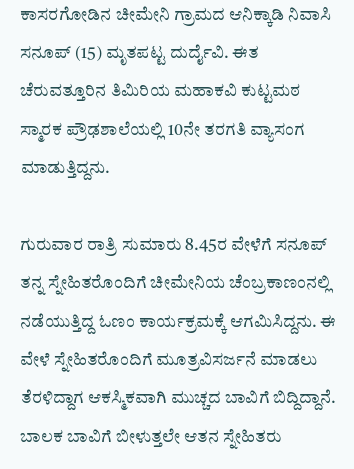ಕಾಸರಗೋಡಿನ ಚೀಮೇನಿ ಗ್ರಾಮದ ಆನಿಕ್ಕಾಡಿ ನಿವಾಸಿ ಸನೂಪ್ (15) ಮೃತಪಟ್ಟ ದುರ್ದೈವಿ. ಈತ ಚೆರುವತ್ತೂರಿನ ತಿಮಿರಿಯ ಮಹಾಕವಿ ಕುಟ್ಟಮಠ ಸ್ಮಾರಕ ಪ್ರೌಢಶಾಲೆಯಲ್ಲಿ 10ನೇ ತರಗತಿ ವ್ಯಾಸಂಗ ಮಾಡುತ್ತಿದ್ದನು.

ಗುರುವಾರ ರಾತ್ರಿ ಸುಮಾರು 8.45ರ ವೇಳೆಗೆ ಸನೂಪ್ ತನ್ನ ಸ್ನೇಹಿತರೊಂದಿಗೆ ಚೀಮೇನಿಯ ಚೆಂಬ್ರಕಾಣಂನಲ್ಲಿ ನಡೆಯುತ್ತಿದ್ದ ಓಣಂ ಕಾರ್ಯಕ್ರಮಕ್ಕೆ ಆಗಮಿಸಿದ್ದನು. ಈ ವೇಳೆ ಸ್ನೇಹಿತರೊಂದಿಗೆ ಮೂತ್ರವಿಸರ್ಜನೆ ಮಾಡಲು ತೆರಳಿದ್ದಾಗ ಆಕಸ್ಮಿಕವಾಗಿ ಮುಚ್ಚದ ಬಾವಿಗೆ ಬಿದ್ದಿದ್ದಾನೆ. ಬಾಲಕ ಬಾವಿಗೆ ಬೀಳುತ್ತಲೇ ಆತನ ಸ್ನೇಹಿತರು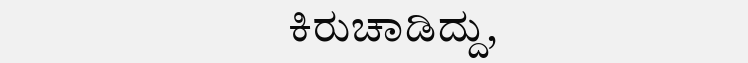ಕಿರುಚಾಡಿದ್ದು,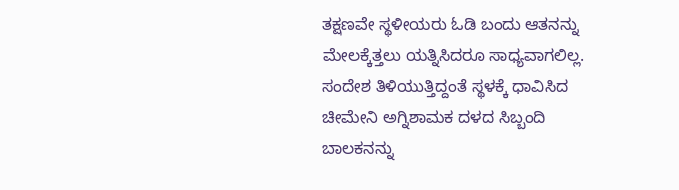ತಕ್ಷಣವೇ ಸ್ಥಳೀಯರು ಓಡಿ ಬಂದು ಆತನನ್ನು ಮೇಲಕ್ಕೆತ್ತಲು ಯತ್ನಿಸಿದರೂ ಸಾಧ್ಯವಾಗಲಿಲ್ಲ.
ಸಂದೇಶ ತಿಳಿಯುತ್ತಿದ್ದಂತೆ ಸ್ಥಳಕ್ಕೆ ಧಾವಿಸಿದ ಚೀಮೇನಿ ಅಗ್ನಿಶಾಮಕ ದಳದ ಸಿಬ್ಬಂದಿ ಬಾಲಕನನ್ನು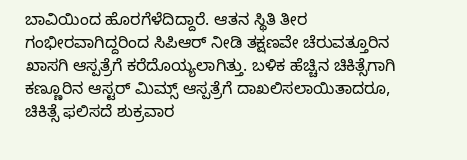ಬಾವಿಯಿಂದ ಹೊರಗೆಳೆದಿದ್ದಾರೆ. ಆತನ ಸ್ಥಿತಿ ತೀರ ಗಂಭೀರವಾಗಿದ್ದರಿಂದ ಸಿಪಿಆರ್ ನೀಡಿ ತಕ್ಷಣವೇ ಚೆರುವತ್ತೂರಿನ ಖಾಸಗಿ ಆಸ್ಪತ್ರೆಗೆ ಕರೆದೊಯ್ಯಲಾಗಿತ್ತು. ಬಳಿಕ ಹೆಚ್ಚಿನ ಚಿಕಿತ್ಸೆಗಾಗಿ ಕಣ್ಣೂರಿನ ಆಸ್ಟರ್ ಮಿಮ್ಸ್ ಆಸ್ಪತ್ರೆಗೆ ದಾಖಲಿಸಲಾಯಿತಾದರೂ, ಚಿಕಿತ್ಸೆ ಫಲಿಸದೆ ಶುಕ್ರವಾರ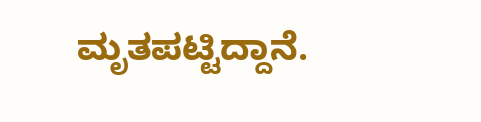ಮೃತಪಟ್ಟಿದ್ದಾನೆ.